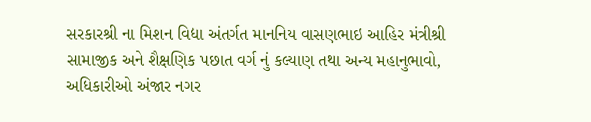સરકારશ્રી ના મિશન વિદ્યા અંતર્ગત માનનિય વાસણભાઇ આહિર મંત્રીશ્રી સામાજીક અને શૈક્ષણિક પછાત વર્ગ નું કલ્યાણ તથા અન્ય મહાનુભાવો, અધિકારીઓ અંજાર નગર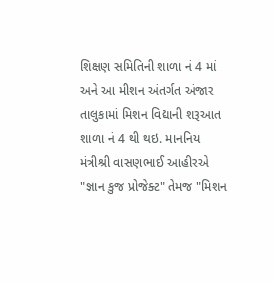શિક્ષણ સમિતિની શાળા નં 4 માં અને આ મીશન અંતર્ગત અંજાર તાલુકામાં મિશન વિદ્યાની શરૂઆત શાળા નં 4 થી થઇ. માનનિય મંત્રીશ્રી વાસણભાઈ આહીરએ "જ્ઞાન કુજ પ્રોજેક્ટ" તેમજ "મિશન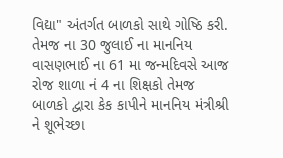વિદ્યા" અંતર્ગત બાળકો સાથે ગોષ્ઠિ કરી. તેમજ ના 30 જુલાઈ ના માનનિય વાસણભાઈ ના 61 મા જન્મદિવસે આજ રોજ શાળા નં 4 ના શિક્ષકો તેમજ બાળકો દ્વારા કેક કાપીને માનનિય મંત્રીશ્રી ને શૂભેચ્છા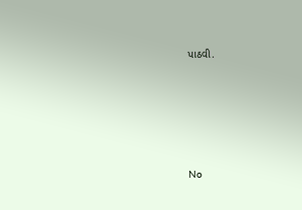પાઠવી.







No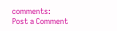comments:
Post a Comment